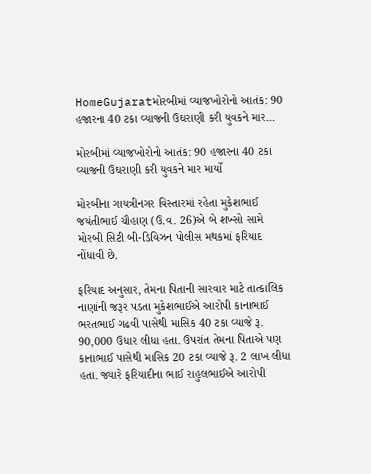HomeGujaratમોરબીમાં વ્યાજખોરોનો આતંક: 90 હજારના 40 ટકા વ્યાજની ઉઘરાણી કરી યુવકને માર...

મોરબીમાં વ્યાજખોરોનો આતંક: 90 હજારના 40 ટકા વ્યાજની ઉઘરાણી કરી યુવકને માર માર્યો

મોરબીના ગાયત્રીનગર વિસ્તારમાં રહેતા મુકેશભાઈ જયંતીભાઈ ચૌહાણ (ઉ.વ. 26)એ બે શખ્સો સામે મોરબી સિટી બી-ડિવિઝન પોલીસ મથકમાં ફરિયાદ નોંધાવી છે.

ફરિયાદ અનુસાર, તેમના પિતાની સારવાર માટે તાત્કાલિક નાણાંની જરૂર પડતા મુકેશભાઈએ આરોપી કાનાભાઈ ભરતભાઈ ગઢવી પાસેથી માસિક 40 ટકા વ્યાજે રૂ. 90,000 ઉધાર લીધા હતા. ઉપરાંત તેમના પિતાએ પણ કાનાભાઈ પાસેથી માસિક 20 ટકા વ્યાજે રૂ. 2 લાખ લીધા હતા. જ્યારે ફરિયાદીના ભાઈ રાહુલભાઈએ આરોપી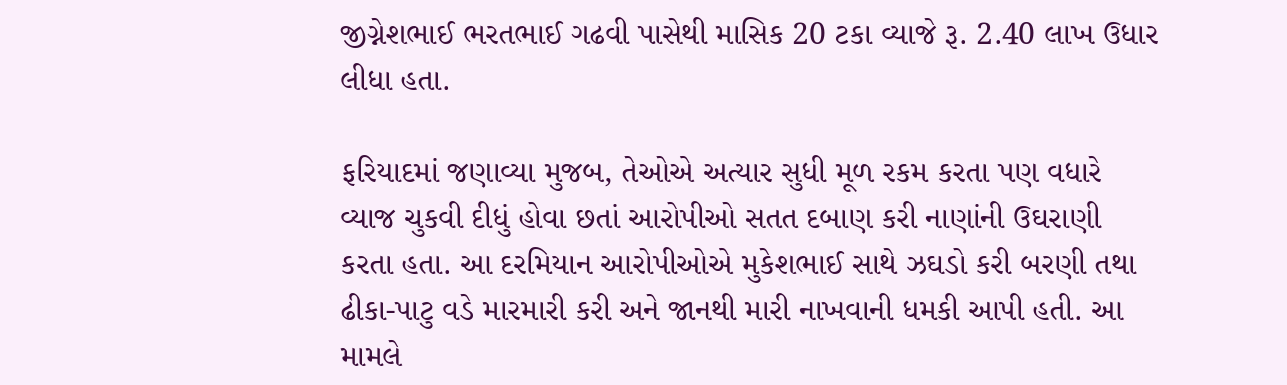જીગ્નેશભાઈ ભરતભાઈ ગઢવી પાસેથી માસિક 20 ટકા વ્યાજે રૂ. 2.40 લાખ ઉધાર લીધા હતા.

ફરિયાદમાં જણાવ્યા મુજબ, તેઓએ અત્યાર સુધી મૂળ રકમ કરતા પણ વધારે વ્યાજ ચુકવી દીધું હોવા છતાં આરોપીઓ સતત દબાણ કરી નાણાંની ઉઘરાણી કરતા હતા. આ દરમિયાન આરોપીઓએ મુકેશભાઈ સાથે ઝઘડો કરી બરણી તથા ઢીકા-પાટુ વડે મારમારી કરી અને જાનથી મારી નાખવાની ધમકી આપી હતી. આ મામલે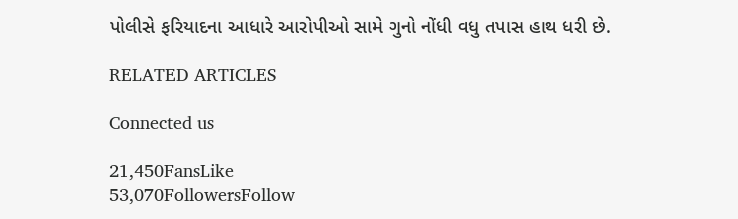પોલીસે ફરિયાદના આધારે આરોપીઓ સામે ગુનો નોંધી વધુ તપાસ હાથ ધરી છે.

RELATED ARTICLES

Connected us

21,450FansLike
53,070FollowersFollow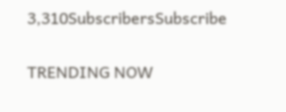3,310SubscribersSubscribe

TRENDING NOW